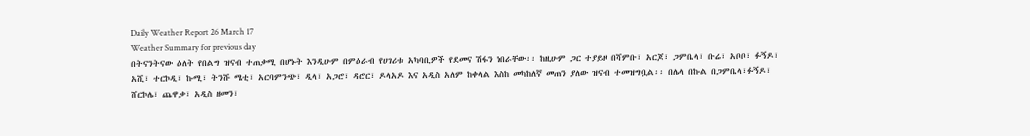Daily Weather Report 26 March 17
Weather Summary for previous day
በትናንትናው ዕለት የበልግ ዝናብ ተጠቃሚ በሆኑት እንዲሁም በምዕራብ የሀገሪቱ አካባቢዎች የደመና ሽፋን ነበራቸው፡፡ ከዚሁም ጋር ተያይዞ በሻምቡ፣ አርጆ፣ ጋምቤላ፣ ቡሬ፣ አቦቦ፣ ፉኝዶ፣ አሺ፣ ተርኮዲ፣ ኩሚ፣ ትንሹ ሜቲ፣ አርባምንጭ፣ ዲላ፣ አጋሮ፣ ዳሮር፣ ዶላአዶ እና አዲስ አለም ከቀላል እስከ መካከለኛ መጠን ያለው ዝናብ ተመዝግቧል፡፡ በሌላ በኩል በጋምቤላ፣ፉኝዶ፣ ሸርኮሌ፣ ጨዋቃ፣ አዲስ ዘመን፣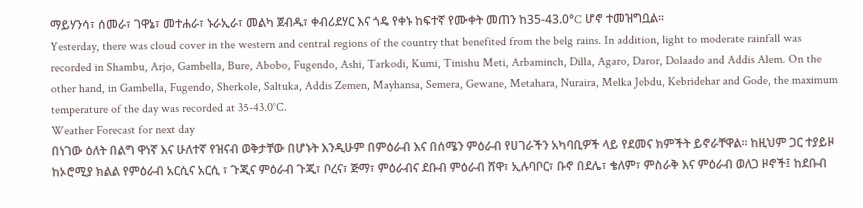ማይሃንሳ፣ ሰመራ፣ ገዋኔ፣ መተሐራ፣ ኑራኢራ፣ መልካ ጀብዱ፣ ቀብሪደሃር እና ጎዴ የቀኑ ከፍተኛ የሙቀት መጠን ከ35-43.0°C ሆኖ ተመዝግቧል፡፡
Yesterday, there was cloud cover in the western and central regions of the country that benefited from the belg rains. In addition, light to moderate rainfall was recorded in Shambu, Arjo, Gambella, Bure, Abobo, Fugendo, Ashi, Tarkodi, Kumi, Tinishu Meti, Arbaminch, Dilla, Agaro, Daror, Dolaado and Addis Alem. On the other hand, in Gambella, Fugendo, Sherkole, Saltuka, Addis Zemen, Mayhansa, Semera, Gewane, Metahara, Nuraira, Melka Jebdu, Kebridehar and Gode, the maximum temperature of the day was recorded at 35-43.0°C.
Weather Forecast for next day
በነገው ዕለት በልግ ዋነኛ እና ሁለተኛ የዝናብ ወቅታቸው በሆኑት እንዲሁም በምዕራብ እና በሰሜን ምዕራብ የሀገራችን አካባቢዎች ላይ የደመና ክምችት ይኖራቸዋል፡፡ ከዚህም ጋር ተያይዞ ከኦሮሚያ ክልል የምዕራብ አርሲና አርሲ ፣ ጉጂና ምዕራብ ጉጂ፣ ቦረና፣ ጅማ፣ ምዕራብና ደቡብ ምዕራብ ሸዋ፣ ኢሉባቦር፣ ቡኖ በደሌ፣ ቄለም፣ ምስራቅ እና ምዕራብ ወለጋ ዞኖች፤ ከደቡብ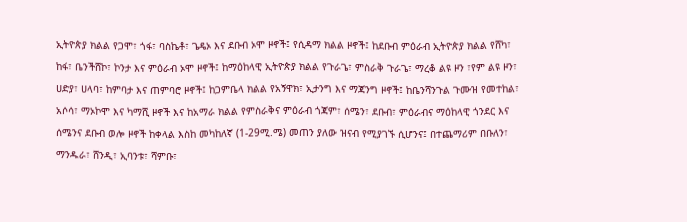ኢትዮጵያ ክልል የጋሞ፣ ጎፋ፣ ባስኬቶ፣ ጌዴኦ እና ደቡብ ኦሞ ዞኖች፤ የሲዳማ ክልል ዞኖች፤ ከደቡብ ምዕራብ ኢትዮጵያ ክልል የሸካ፣ ከፋ፣ ቤንችሸኮ፣ ኮንታ እና ምዕራብ ኦሞ ዞኖች፤ ከማዕከላዊ ኢትዮጵያ ክልል የጉራጌ፣ ምስራቅ ጉራጌ፣ ማረቆ ልዩ ዞን ፣የም ልዩ ዞን፣ ሀድያ፣ ሀላባ፣ ከምባታ እና ጠምባሮ ዞኖች፤ ከጋምቤላ ክልል የአኝዋክ፣ ኢታንግ እና ማጃንግ ዞኖች፤ ከቤንሻንጉል ጉሙዝ የመተከል፣ አሶሳ፣ ማኦኮሞ እና ካማሺ ዞኖች እና ከአማራ ክልል የምስራቅና ምዕራብ ጎጃም፣ ሰሜን፣ ደቡብ፣ ምዕራብና ማዕከላዊ ጎንደር እና ሰሜንና ደቡብ ወሎ ዞኖች ከቀላል እስከ መካከለኛ (1-29ሚ.ሜ) መጠን ያለው ዝናብ የሚያገኙ ሲሆንና፤ በተጨማሪም በቡለን፣ ማንዱራ፣ ሸንዲ፣ ኢባንቱ፣ ሻምቡ፣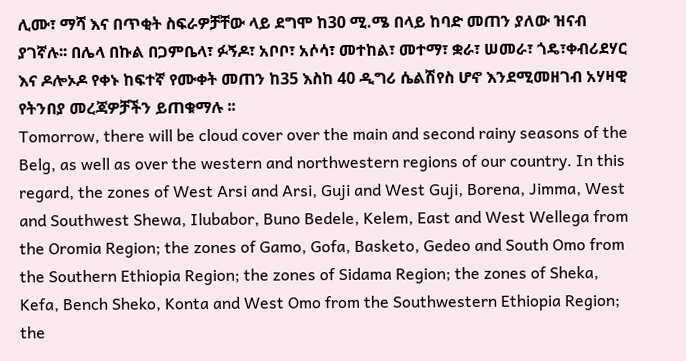ሊሙ፣ ማሻ እና በጥቂት ስፍራዎቻቸው ላይ ደግሞ ከ30 ሚ.ሜ በላይ ከባድ መጠን ያለው ዝናብ ያገኛሉ፡፡ በሌላ በኩል በጋምቤላ፣ ፉኝዶ፣ አቦቦ፣ አሶሳ፣ መተከል፣ መተማ፣ ቋራ፣ ሠመራ፣ ጎዴ፣ቀብሪደሃር እና ዶሎኦዶ የቀኑ ከፍተኛ የሙቀት መጠን ከ35 እስከ 40 ዲግሪ ሴልሽየስ ሆኖ እንደሚመዘገብ አሃዛዊ የትንበያ መረጃዎቻችን ይጠቁማሉ ፡፡
Tomorrow, there will be cloud cover over the main and second rainy seasons of the Belg, as well as over the western and northwestern regions of our country. In this regard, the zones of West Arsi and Arsi, Guji and West Guji, Borena, Jimma, West and Southwest Shewa, Ilubabor, Buno Bedele, Kelem, East and West Wellega from the Oromia Region; the zones of Gamo, Gofa, Basketo, Gedeo and South Omo from the Southern Ethiopia Region; the zones of Sidama Region; the zones of Sheka, Kefa, Bench Sheko, Konta and West Omo from the Southwestern Ethiopia Region; the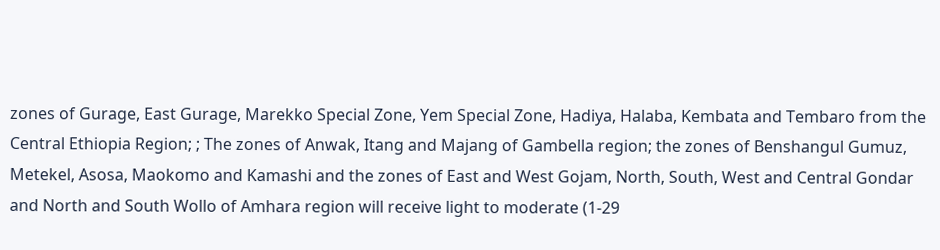zones of Gurage, East Gurage, Marekko Special Zone, Yem Special Zone, Hadiya, Halaba, Kembata and Tembaro from the Central Ethiopia Region; ; The zones of Anwak, Itang and Majang of Gambella region; the zones of Benshangul Gumuz, Metekel, Asosa, Maokomo and Kamashi and the zones of East and West Gojam, North, South, West and Central Gondar and North and South Wollo of Amhara region will receive light to moderate (1-29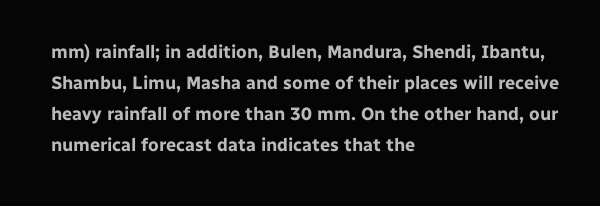mm) rainfall; in addition, Bulen, Mandura, Shendi, Ibantu, Shambu, Limu, Masha and some of their places will receive heavy rainfall of more than 30 mm. On the other hand, our numerical forecast data indicates that the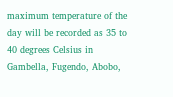maximum temperature of the day will be recorded as 35 to 40 degrees Celsius in Gambella, Fugendo, Abobo,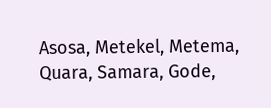Asosa, Metekel, Metema, Quara, Samara, Gode,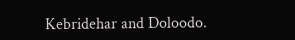Kebridehar and Doloodo.